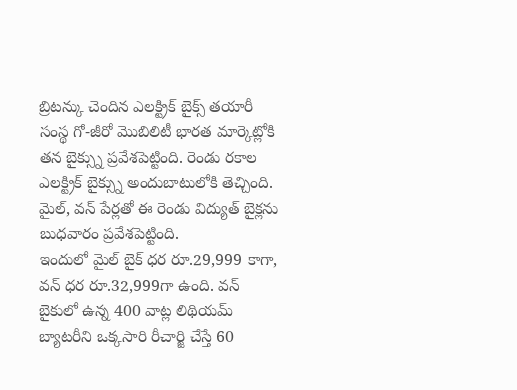బ్రిటన్కు చెందిన ఎలక్ట్రిక్ బైక్స్ తయారీ సంస్థ గో-జీరో మొబిలిటీ భారత మార్కెట్లోకి తన బైక్స్ను ప్రవేశపెట్టింది. రెండు రకాల ఎలక్ట్రిక్ బైక్స్ను అందుబాటులోకి తెచ్చింది. మైల్, వన్ పేర్లతో ఈ రెండు విద్యుత్ బైక్లను బుధవారం ప్రవేశపెట్టింది.
ఇందులో మైల్ బైక్ ధర రూ.29,999 కాగా, వన్ ధర రూ.32,999గా ఉంది. వన్ బైకులో ఉన్న 400 వాట్ల లిథియమ్ బ్యాటరీని ఒక్కసారి రీచార్జి చేస్తే 60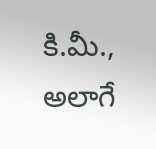కి.మీ., అలాగే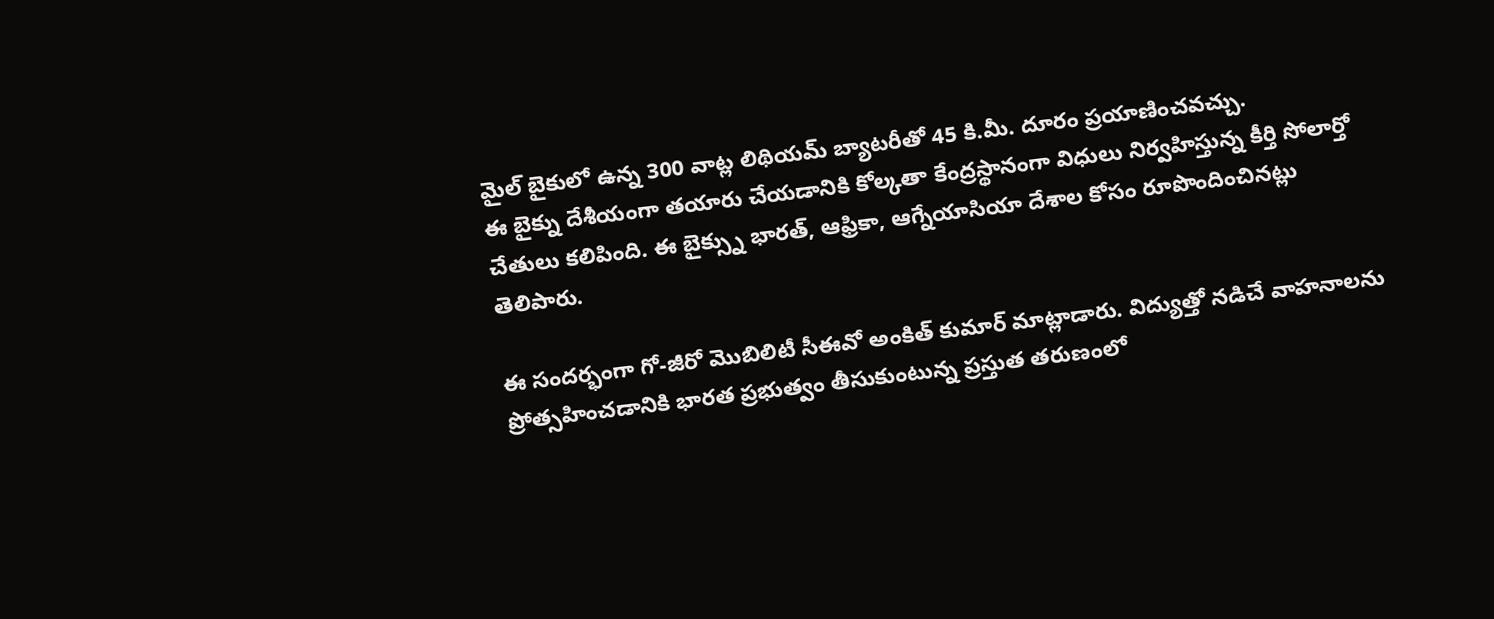మైల్ బైకులో ఉన్న 300 వాట్ల లిథియమ్ బ్యాటరీతో 45 కి.మీ. దూరం ప్రయాణించవచ్చు.
ఈ బైక్ను దేశీయంగా తయారు చేయడానికి కోల్కతా కేంద్రస్థానంగా విధులు నిర్వహిస్తున్న కీర్తి సోలార్తో చేతులు కలిపింది. ఈ బైక్స్ను భారత్, ఆఫ్రికా, ఆగ్నేయాసియా దేశాల కోసం రూపొందించినట్లు తెలిపారు.

ఈ సందర్భంగా గో-జీరో మొబిలిటీ సీఈవో అంకిత్ కుమార్ మాట్లాడారు. విద్యుత్తో నడిచే వాహనాలను ప్రోత్సహించడానికి భారత ప్రభుత్వం తీసుకుంటున్న ప్రస్తుత తరుణంలో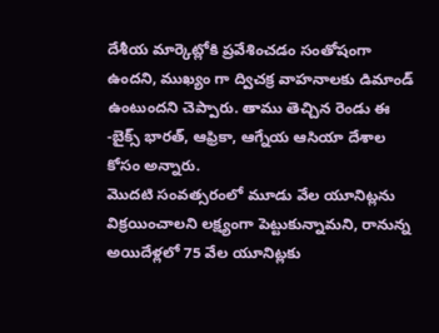దేశీయ మార్కెట్లోకి ప్రవేశించడం సంతోషంగా ఉందని, ముఖ్యం గా ద్విచక్ర వాహనాలకు డిమాండ్ ఉంటుందని చెప్పారు. తాము తెచ్చిన రెండు ఈ -బైక్స్ భారత్, ఆఫ్రికా, ఆగ్నేయ ఆసియా దేశాల కోసం అన్నారు.
మొదటి సంవత్సరంలో మూడు వేల యూనిట్లను విక్రయించాలని లక్ష్యంగా పెట్టుకున్నామని, రానున్న అయిదేళ్లలో 75 వేల యూనిట్లకు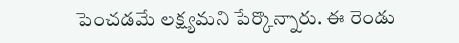పెంచడమే లక్ష్యమని పేర్కొన్నారు. ఈ రెండు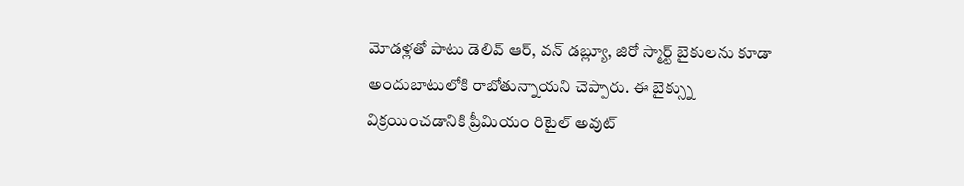మోడళ్లతో పాటు డెలివ్ ఆర్, వన్ డబ్ల్యూ, జిరో స్మార్ట్ బైకులను కూడా అందుబాటులోకి రాబోతున్నాయని చెప్పారు. ఈ బైక్స్ను విక్రయించడానికి ప్రీమియం రిటైల్ అవుట్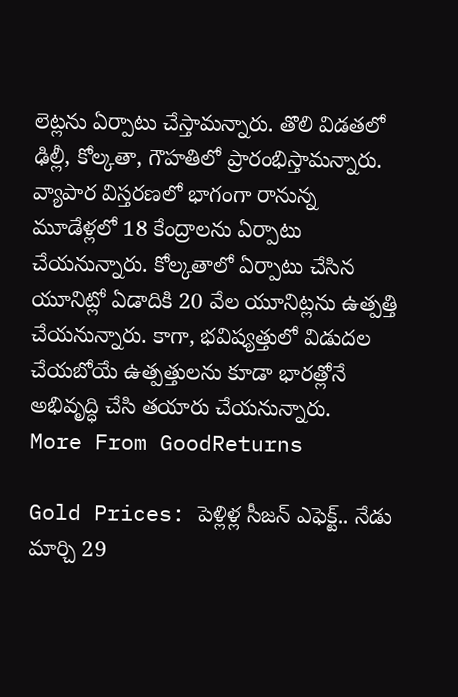లెట్లను ఏర్పాటు చేస్తామన్నారు. తొలి విడతలో ఢిల్లీ, కోల్కతా, గౌహతిలో ప్రారంభిస్తామన్నారు.
వ్యాపార విస్తరణలో భాగంగా రానున్న మూడేళ్లలో 18 కేంద్రాలను ఏర్పాటు చేయనున్నారు. కోల్కతాలో ఏర్పాటు చేసిన యూనిట్లో ఏడాదికి 20 వేల యూనిట్లను ఉత్పత్తి చేయనున్నారు. కాగా, భవిష్యత్తులో విడుదల చేయబోయే ఉత్పత్తులను కూడా భారత్లోనే అభివృద్ధి చేసి తయారు చేయనున్నారు.
More From GoodReturns

Gold Prices: పెళ్లిళ్ల సీజన్ ఎఫెక్ట్.. నేడు మార్చి 29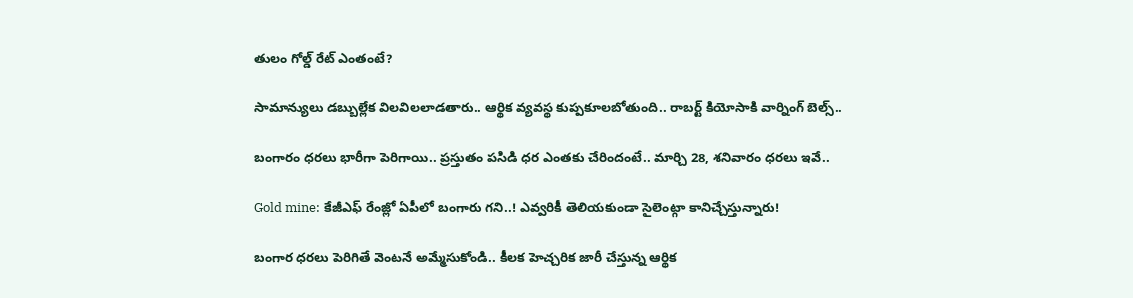తులం గోల్డ్ రేట్ ఎంతంటే?

సామాన్యులు డబ్బుల్లేక విలవిలలాడతారు.. ఆర్థిక వ్యవస్థ కుప్పకూలబోతుంది.. రాబర్ట్ కియోసాకి వార్నింగ్ బెల్స్..

బంగారం ధరలు భారీగా పెరిగాయి.. ప్రస్తుతం పసిడి ధర ఎంతకు చేరిందంటే.. మార్చి 28, శనివారం ధరలు ఇవే..

Gold mine: కేజీఎఫ్ రేంజ్లో ఏపీలో బంగారు గని..! ఎవ్వరికీ తెలియకుండా సైలెంట్గా కానిచ్చేస్తున్నారు!

బంగార ధరలు పెరిగితే వెంటనే అమ్మేసుకోండి.. కీలక హెచ్చరిక జారీ చేస్తున్న ఆర్థిక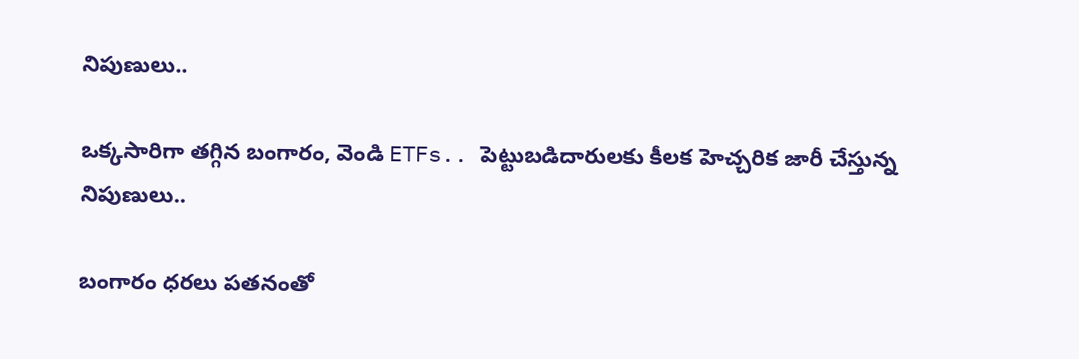నిపుణులు..

ఒక్కసారిగా తగ్గిన బంగారం, వెండి ETFs.. పెట్టుబడిదారులకు కీలక హెచ్చరిక జారీ చేస్తున్న నిపుణులు..

బంగారం ధరలు పతనంతో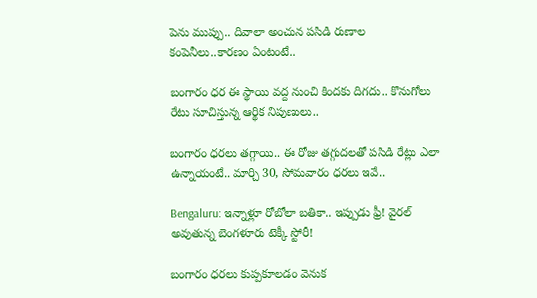పెను ముప్పు.. దివాలా అంచున పసిడి రుణాల కంపెనీలు..కారణం ఏంటంటే..

బంగారం ధర ఈ స్థాయి వద్ద నుంచి కిందకు దిగదు.. కొనుగోలు రేటు సూచిస్తున్న ఆర్థిక నిపుణులు..

బంగారం ధరలు తగ్గాయి.. ఈ రోజు తగ్గుదలతో పసిడి రేట్లు ఎలా ఉన్నాయంటే.. మార్చి 30, సోమవారం ధరలు ఇవే..

Bengaluru: ఇన్నాళ్లూ రోబోలా బతికా.. ఇప్పుడు ఫ్రీ! వైరల్ అవుతున్న బెంగళూరు టెక్కీ స్టోరీ!

బంగారం ధరలు కుప్పకూలడం వెనుక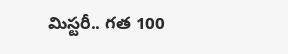మిస్టరీ.. గత 100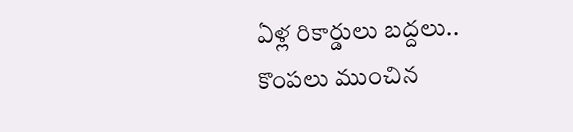ఏళ్ల రికార్డులు బద్దలు.. కొంపలు ముంచిన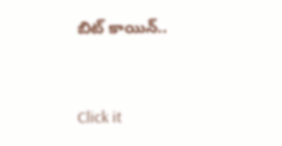బిట్ కాయిన్..



Click it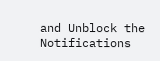and Unblock the Notifications